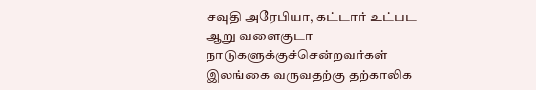சவுதி அரேபியா, கட்டார் உட்பட ஆறு வளைகுடா நாடுகளுக்குச்சென்றவர்கள் இலங்கை வருவதற்கு தற்காலிக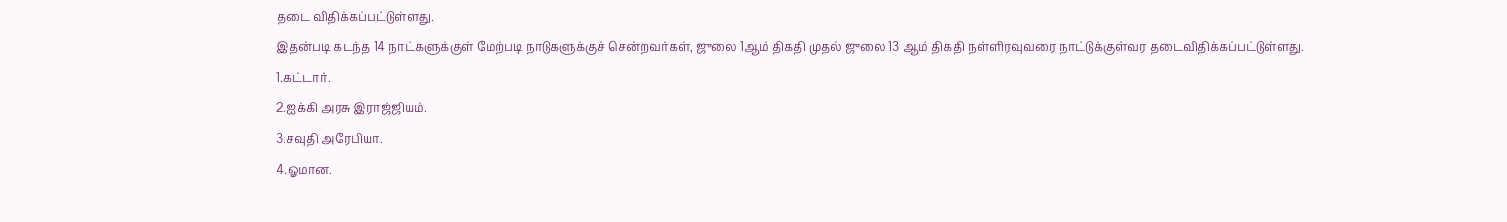தடை விதிக்கப்பட்டுள்ளது.
இதன்படி கடந்த 14 நாட்களுக்குள் மேற்படி நாடுகளுக்குச் சென்றவர்கள், ஜுலை 1ஆம் திகதி முதல் ஜுலை 13 ஆம் திகதி நள்ளிரவுவரை நாட்டுக்குள்வர தடைவிதிக்கப்பட்டுள்ளது.
1.கட்டார்.
2.ஐக்கி அரசு இராஜ்ஜியம்.
3.சவுதி அரேபியா.
4.ஓமான.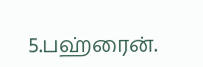5.பஹ்ரைன்.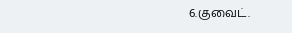6.குவைட்.